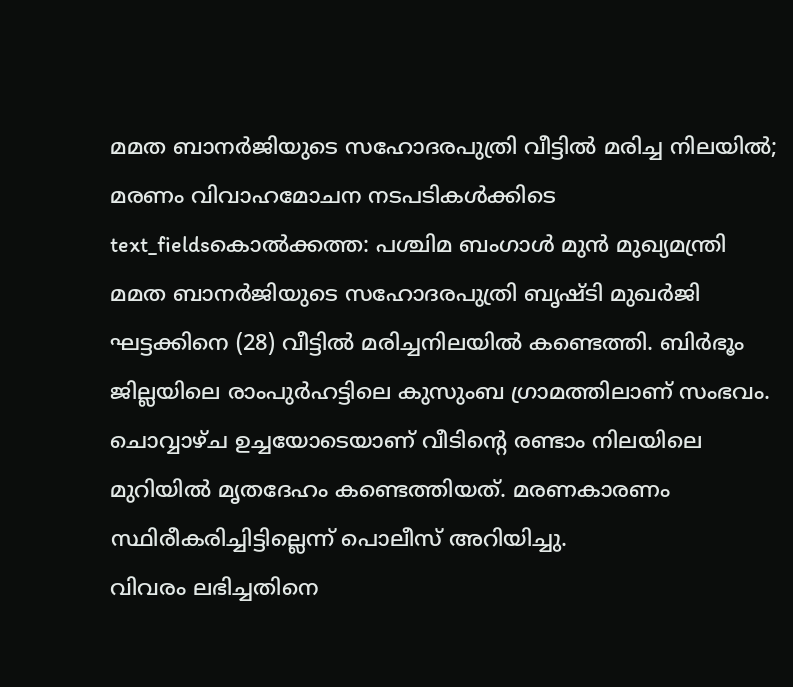മമത ബാനർജിയുടെ സഹോദരപുത്രി വീട്ടിൽ മരിച്ച നിലയിൽ; മരണം വിവാഹമോചന നടപടികൾക്കിടെ
text_fieldsകൊൽക്കത്ത: പശ്ചിമ ബംഗാൾ മുൻ മുഖ്യമന്ത്രി മമത ബാനർജിയുടെ സഹോദരപുത്രി ബൃഷ്ടി മുഖർജി ഘട്ടക്കിനെ (28) വീട്ടിൽ മരിച്ചനിലയിൽ കണ്ടെത്തി. ബിർഭൂം ജില്ലയിലെ രാംപുർഹട്ടിലെ കുസുംബ ഗ്രാമത്തിലാണ് സംഭവം.
ചൊവ്വാഴ്ച ഉച്ചയോടെയാണ് വീടിന്റെ രണ്ടാം നിലയിലെ മുറിയിൽ മൃതദേഹം കണ്ടെത്തിയത്. മരണകാരണം സ്ഥിരീകരിച്ചിട്ടില്ലെന്ന് പൊലീസ് അറിയിച്ചു.
വിവരം ലഭിച്ചതിനെ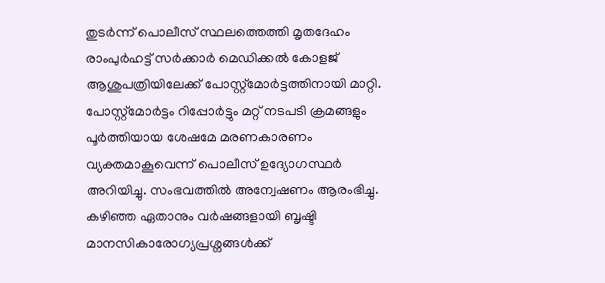തുടർന്ന് പൊലീസ് സ്ഥലത്തെത്തി മൃതദേഹം രാംപുർഹട്ട് സർക്കാർ മെഡിക്കൽ കോളജ് ആശുപത്രിയിലേക്ക് പോസ്റ്റ്മോർട്ടത്തിനായി മാറ്റി. പോസ്റ്റ്മോർട്ടം റിപ്പോർട്ടും മറ്റ് നടപടി ക്രമങ്ങളും പൂർത്തിയായ ശേഷമേ മരണകാരണം വ്യക്തമാകൂവെന്ന് പൊലീസ് ഉദ്യോഗസ്ഥർ അറിയിച്ചു. സംഭവത്തിൽ അന്വേഷണം ആരംഭിച്ചു.
കഴിഞ്ഞ ഏതാനും വർഷങ്ങളായി ബൃഷ്ടി മാനസികാരോഗ്യപ്രശ്നങ്ങൾക്ക്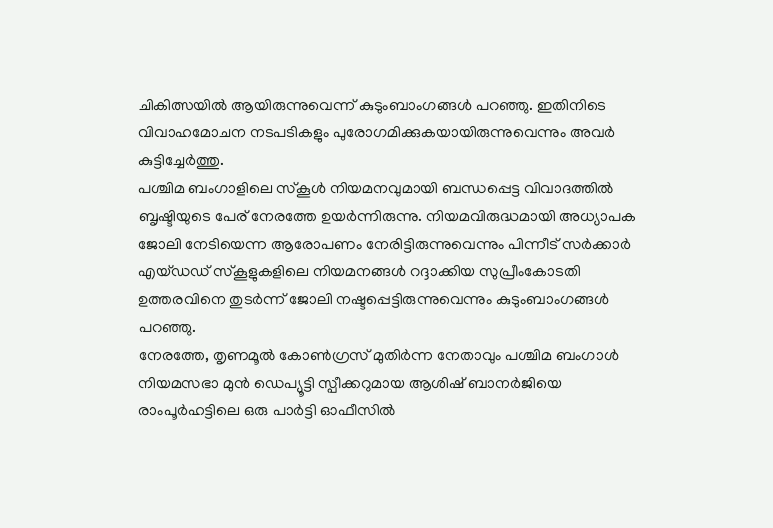ചികിത്സയിൽ ആയിരുന്നുവെന്ന് കുടുംബാംഗങ്ങൾ പറഞ്ഞു. ഇതിനിടെ വിവാഹമോചന നടപടികളും പുരോഗമിക്കുകയായിരുന്നുവെന്നും അവർ കുട്ടിച്ചേർത്തു.
പശ്ചിമ ബംഗാളിലെ സ്കൂൾ നിയമനവുമായി ബന്ധപ്പെട്ട വിവാദത്തിൽ ബൃഷ്ടിയുടെ പേര് നേരത്തേ ഉയർന്നിരുന്നു. നിയമവിരുദ്ധമായി അധ്യാപക ജോലി നേടിയെന്ന ആരോപണം നേരിട്ടിരുന്നുവെന്നും പിന്നീട് സർക്കാർ എയ്ഡഡ് സ്കൂളുകളിലെ നിയമനങ്ങൾ റദ്ദാക്കിയ സുപ്രീംകോടതി ഉത്തരവിനെ തുടർന്ന് ജോലി നഷ്ടപ്പെട്ടിരുന്നുവെന്നും കുടുംബാംഗങ്ങൾ പറഞ്ഞു.
നേരത്തേ, തൃണമൂൽ കോൺഗ്രസ് മുതിർന്ന നേതാവും പശ്ചിമ ബംഗാൾ നിയമസഭാ മുൻ ഡെപ്യൂട്ടി സ്പീക്കറുമായ ആശിഷ് ബാനർജിയെ രാംപൂർഹട്ടിലെ ഒരു പാർട്ടി ഓഫീസിൽ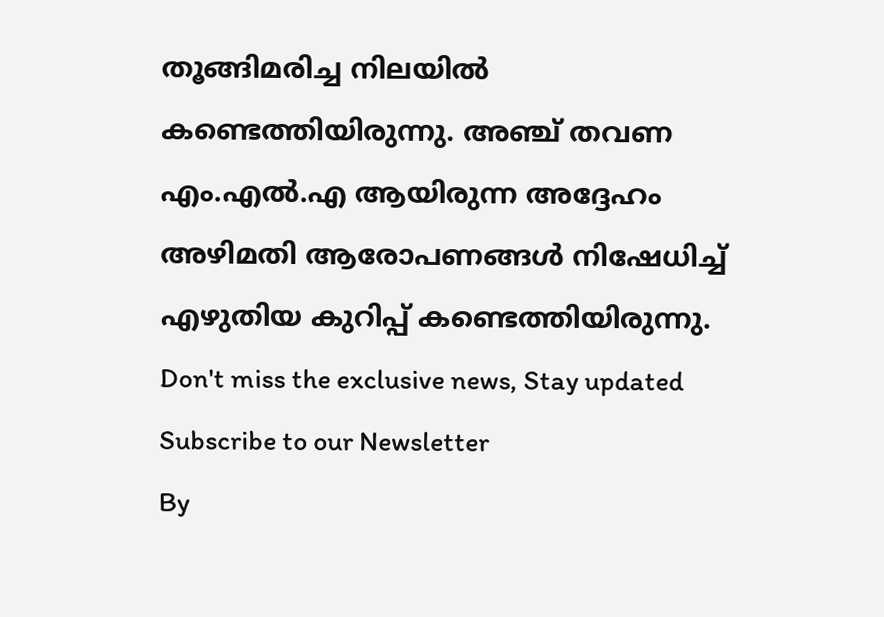തൂങ്ങിമരിച്ച നിലയിൽ കണ്ടെത്തിയിരുന്നു. അഞ്ച് തവണ എം.എൽ.എ ആയിരുന്ന അദ്ദേഹം അഴിമതി ആരോപണങ്ങൾ നിഷേധിച്ച് എഴുതിയ കുറിപ്പ് കണ്ടെത്തിയിരുന്നു.
Don't miss the exclusive news, Stay updated
Subscribe to our Newsletter
By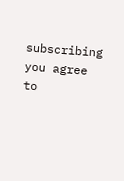subscribing you agree to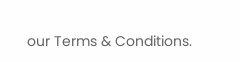our Terms & Conditions.